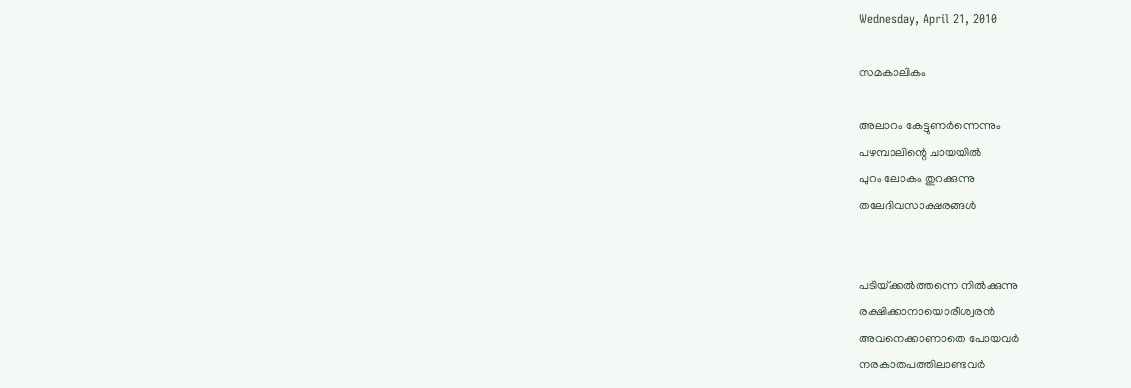Wednesday, April 21, 2010

സമകാലികം

അലാറം കേട്ടുണര്‍ന്നെന്നും
പഴമ്പാലിന്റെ ചായയില്‍
പുറം ലോകം തുറക്കുന്നു
തലേദിവസാക്ഷരങ്ങള്‍


പടിയ്‌ക്കല്‍ത്തന്നെ നില്‍ക്കുന്നു
രക്ഷിക്കാനായൊരീശ്വരന്‍
അവനെക്കാണാതെ പോയവര്‍
നരകാതപത്തിലാണ്ടവര്‍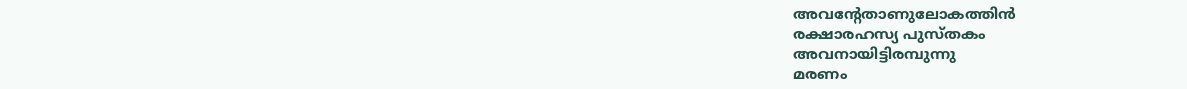അവന്റേതാണുലോകത്തിന്‍
രക്ഷാരഹസ്യ പുസ്‌തകം
അവനായിട്ടിരമ്പുന്നു
മരണം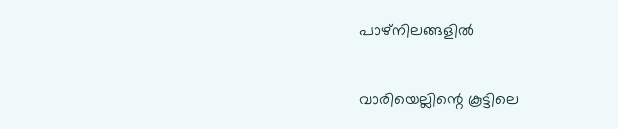പാഴ്‌നിലങ്ങളില്‍


വാരിയെല്ലിന്റെ കൂട്ടിലെ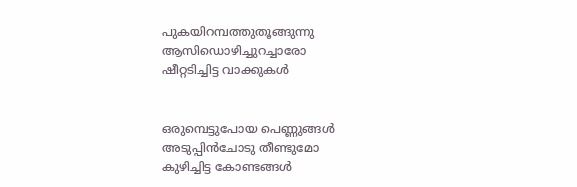പുകയിറമ്പത്തുതൂങ്ങുന്നു
ആസിഡൊഴിച്ചുറച്ചാരോ
ഷീറ്റടിച്ചിട്ട വാക്കുകള്‍


ഒരുമ്പെട്ടുപോയ പെണ്ണുങ്ങള്‍
അടുപ്പിന്‍ചോടു തീണ്ടുമോ
കുഴിച്ചിട്ട കോണ്ടങ്ങള്‍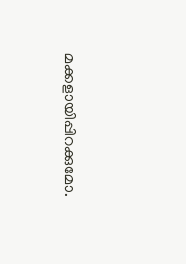മക്കളായിപ്പിറക്കുമോ.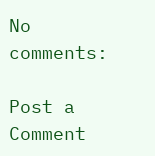No comments:

Post a Comment